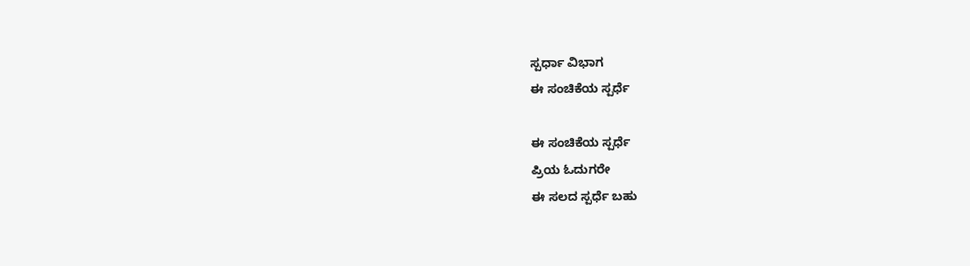ಸ್ಪರ್ಧಾ ವಿಭಾಗ
ಈ ಸಂಚಿಕೆಯ ಸ್ಪರ್ಧೆ

ಈ ಸಂಚಿಕೆಯ ಸ್ಪರ್ಧೆ
ಪ್ರಿಯ ಓದುಗರೇ
ಈ ಸಲದ ಸ್ಪರ್ಧೆ ಬಹು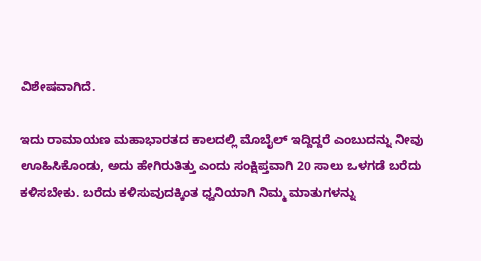ವಿಶೇಷವಾಗಿದೆ.

ಇದು ರಾಮಾಯಣ ಮಹಾಭಾರತದ ಕಾಲದಲ್ಲಿ ಮೊಬೈಲ್ ಇದ್ದಿದ್ದರೆ ಎಂಬುದನ್ನು ನೀವು ಊಹಿಸಿಕೊಂಡು, ಅದು ಹೇಗಿರುತಿತ್ತು ಎಂದು ಸಂಕ್ಷಿಪ್ತವಾಗಿ 20 ಸಾಲು ಒಳಗಡೆ ಬರೆದು ಕಳಿಸಬೇಕು. ಬರೆದು ಕಳಿಸುವುದಕ್ಕಿಂತ ಧ್ವನಿಯಾಗಿ ನಿಮ್ಮ ಮಾತುಗಳನ್ನು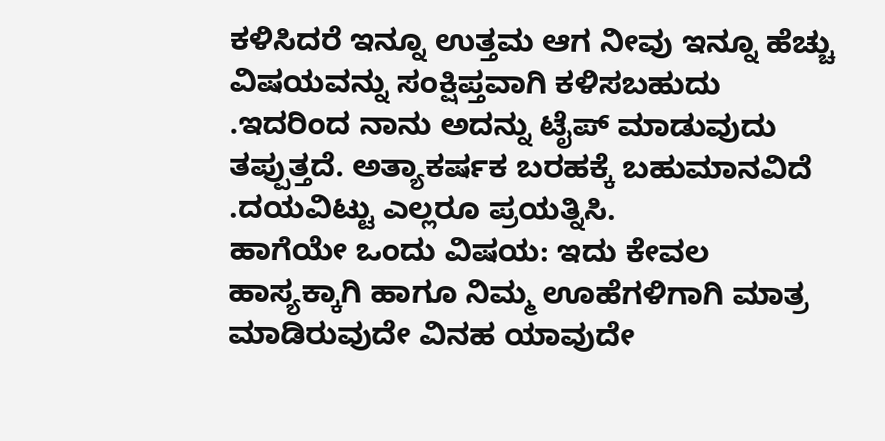ಕಳಿಸಿದರೆ ಇನ್ನೂ ಉತ್ತಮ ಆಗ ನೀವು ಇನ್ನೂ ಹೆಚ್ಚು ವಿಷಯವನ್ನು ಸಂಕ್ಷಿಪ್ತವಾಗಿ ಕಳಿಸಬಹುದು .ಇದರಿಂದ ನಾನು ಅದನ್ನು ಟೈಪ್ ಮಾಡುವುದು ತಪ್ಪುತ್ತದೆ. ಅತ್ಯಾಕರ್ಷಕ ಬರಹಕ್ಕೆ ಬಹುಮಾನವಿದೆ .ದಯವಿಟ್ಟು ಎಲ್ಲರೂ ಪ್ರಯತ್ನಿಸಿ.
ಹಾಗೆಯೇ ಒಂದು ವಿಷಯ: ಇದು ಕೇವಲ ಹಾಸ್ಯಕ್ಕಾಗಿ ಹಾಗೂ ನಿಮ್ಮ ಊಹೆಗಳಿಗಾಗಿ ಮಾತ್ರ ಮಾಡಿರುವುದೇ ವಿನಹ ಯಾವುದೇ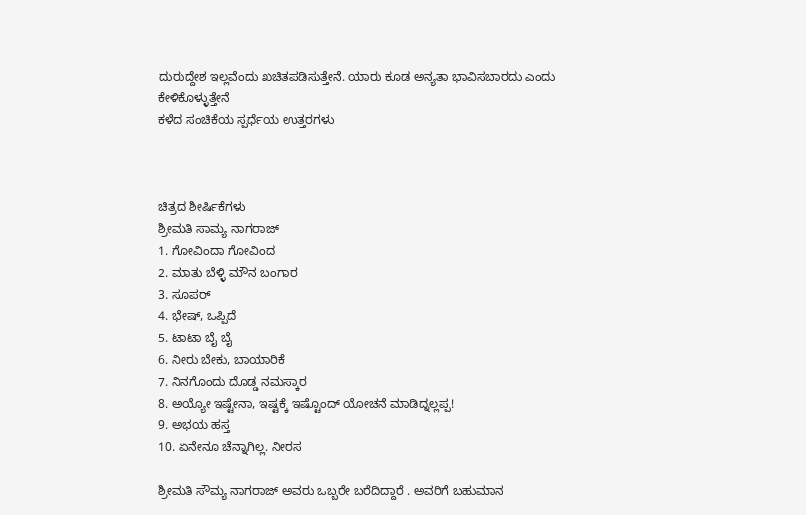ದುರುದ್ದೇಶ ಇಲ್ಲವೆಂದು ಖಚಿತಪಡಿಸುತ್ತೇನೆ. ಯಾರು ಕೂಡ ಅನ್ಯತಾ ಭಾವಿಸಬಾರದು ಎಂದು ಕೇಳಿಕೊಳ್ಳುತ್ತೇನೆ
ಕಳೆದ ಸಂಚಿಕೆಯ ಸ್ಪರ್ಧೆಯ ಉತ್ತರಗಳು



ಚಿತ್ರದ ಶೀರ್ಷಿಕೆಗಳು
ಶ್ರೀಮತಿ ಸಾಮ್ಯ ನಾಗರಾಜ್
1. ಗೋವಿಂದಾ ಗೋವಿಂದ
2. ಮಾತು ಬೆಳ್ಳಿ ಮೌನ ಬಂಗಾರ
3. ಸೂಪರ್
4. ಭೇಷ್, ಒಪ್ಪಿದೆ
5. ಟಾಟಾ ಬೈ ಬೈ
6. ನೀರು ಬೇಕು, ಬಾಯಾರಿಕೆ
7. ನಿನಗೊಂದು ದೊಡ್ಡ ನಮಸ್ಕಾರ
8. ಅಯ್ಯೋ ಇಷ್ಟೇನಾ, ಇಷ್ಟಕ್ಕೆ ಇಷ್ಟೊಂದ್ ಯೋಚನೆ ಮಾಡಿದ್ನಲ್ಲಪ್ಪ!
9. ಅಭಯ ಹಸ್ತ
10. ಏನೇನೂ ಚೆನ್ನಾಗಿಲ್ಲ. ನೀರಸ

ಶ್ರೀಮತಿ ಸೌಮ್ಯ ನಾಗರಾಜ್ ಅವರು ಒಬ್ಬರೇ ಬರೆದಿದ್ದಾರೆ . ಅವರಿಗೆ ಬಹುಮಾನ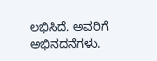ಲಭಿಸಿದೆ. ಅವರಿಗೆ ಅಭಿನದನೆಗಳು.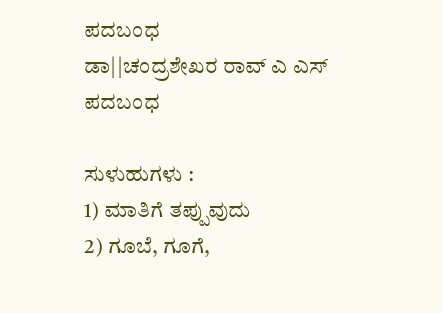ಪದಬಂಧ
ಡಾ||ಚಂದ್ರಶೇಖರ ರಾವ್ ಎ ಎಸ್
ಪದಬಂಧ

ಸುಳುಹುಗಳು :
1) ಮಾತಿಗೆ ತಪ್ಪುವುದು
2) ಗೂಬೆ, ಗೂಗೆ,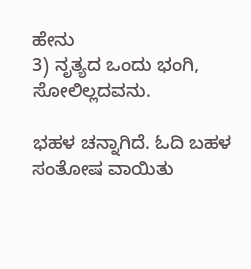ಹೇನು
3) ನೃತ್ಯದ ಒಂದು ಭಂಗಿ, ಸೋಲಿಲ್ಲದವನು.

ಭಹಳ ಚನ್ನಾಗಿದೆ. ಓದಿ ಬಹಳ ಸಂತೋಷ ವಾಯಿತು